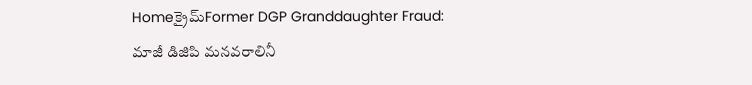Homeక్రైమ్‌Former DGP Granddaughter Fraud: మాజీ డిజిపి మనవరాలినీ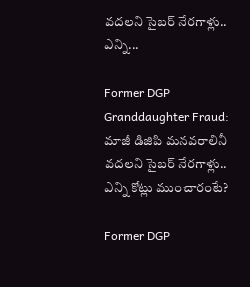వదలని సైబర్ నేరగాళ్లు.. ఎన్ని...

Former DGP Granddaughter Fraud: మాజీ డిజిపి మనవరాలినీ వదలని సైబర్ నేరగాళ్లు.. ఎన్ని కోట్లు ముంచారంటే?

Former DGP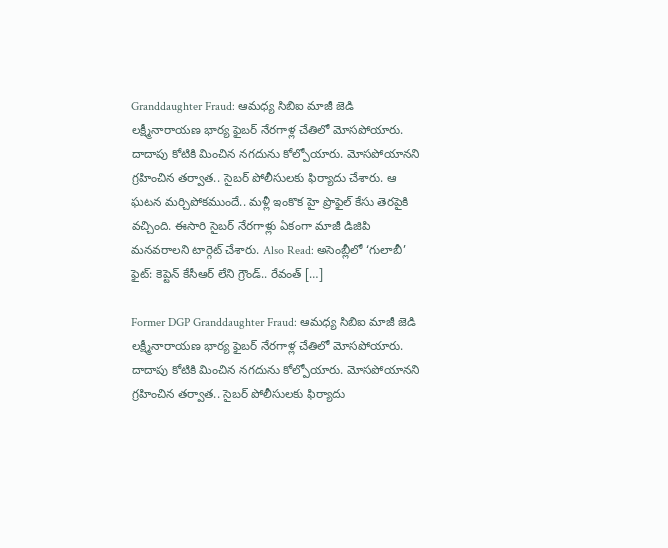Granddaughter Fraud: ఆమధ్య సిబిఐ మాజీ జెడి లక్ష్మీనారాయణ భార్య ఫైబర్ నేరగాళ్ల చేతిలో మోసపోయారు. దాదాపు కోటికి మించిన నగదును కోల్పోయారు. మోసపోయానని గ్రహించిన తర్వాత.. సైబర్ పోలీసులకు ఫిర్యాదు చేశారు. ఆ ఘటన మర్చిపోకముందే.. మళ్లీ ఇంకొక హై ప్రొఫైల్ కేసు తెరపైకి వచ్చింది. ఈసారి సైబర్ నేరగాళ్లు ఏకంగా మాజీ డిజిపి మనవరాలని టార్గెట్ చేశారు. Also Read: అసెంబ్లీలో ‘గులాబీ’ ఫైట్: కెప్టెన్ కేసీఆర్ లేని గ్రౌండ్.. రేవంత్ […]

Former DGP Granddaughter Fraud: ఆమధ్య సిబిఐ మాజీ జెడి లక్ష్మీనారాయణ భార్య ఫైబర్ నేరగాళ్ల చేతిలో మోసపోయారు. దాదాపు కోటికి మించిన నగదును కోల్పోయారు. మోసపోయానని గ్రహించిన తర్వాత.. సైబర్ పోలీసులకు ఫిర్యాదు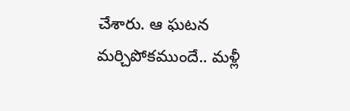చేశారు. ఆ ఘటన మర్చిపోకముందే.. మళ్లీ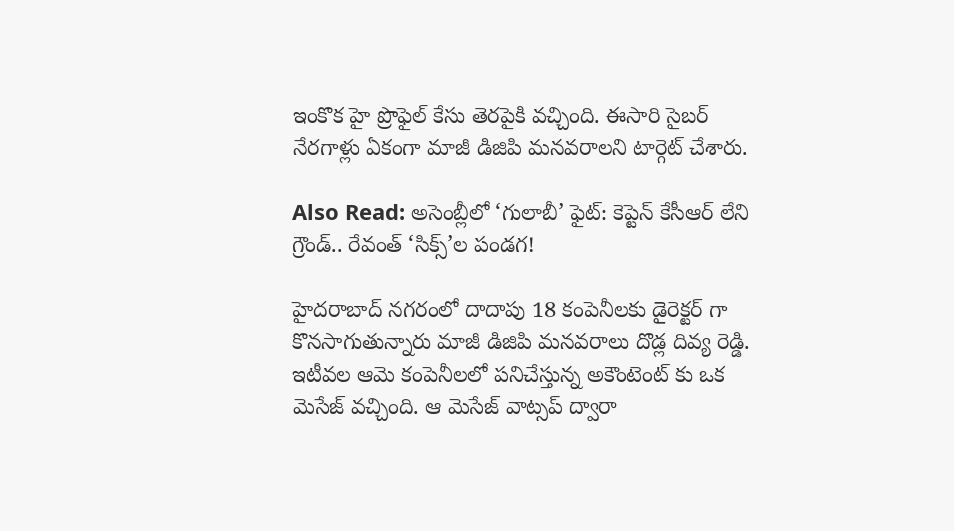ఇంకొక హై ప్రొఫైల్ కేసు తెరపైకి వచ్చింది. ఈసారి సైబర్ నేరగాళ్లు ఏకంగా మాజీ డిజిపి మనవరాలని టార్గెట్ చేశారు.

Also Read: అసెంబ్లీలో ‘గులాబీ’ ఫైట్: కెప్టెన్ కేసీఆర్ లేని గ్రౌండ్.. రేవంత్ ‘సిక్స్’ల పండగ!

హైదరాబాద్ నగరంలో దాదాపు 18 కంపెనీలకు డైరెక్టర్ గా కొనసాగుతున్నారు మాజీ డిజిపి మనవరాలు దొడ్ల దివ్య రెడ్డి. ఇటీవల ఆమె కంపెనీలలో పనిచేస్తున్న అకౌంటెంట్ కు ఒక మెసేజ్ వచ్చింది. ఆ మెసేజ్ వాట్సప్ ద్వారా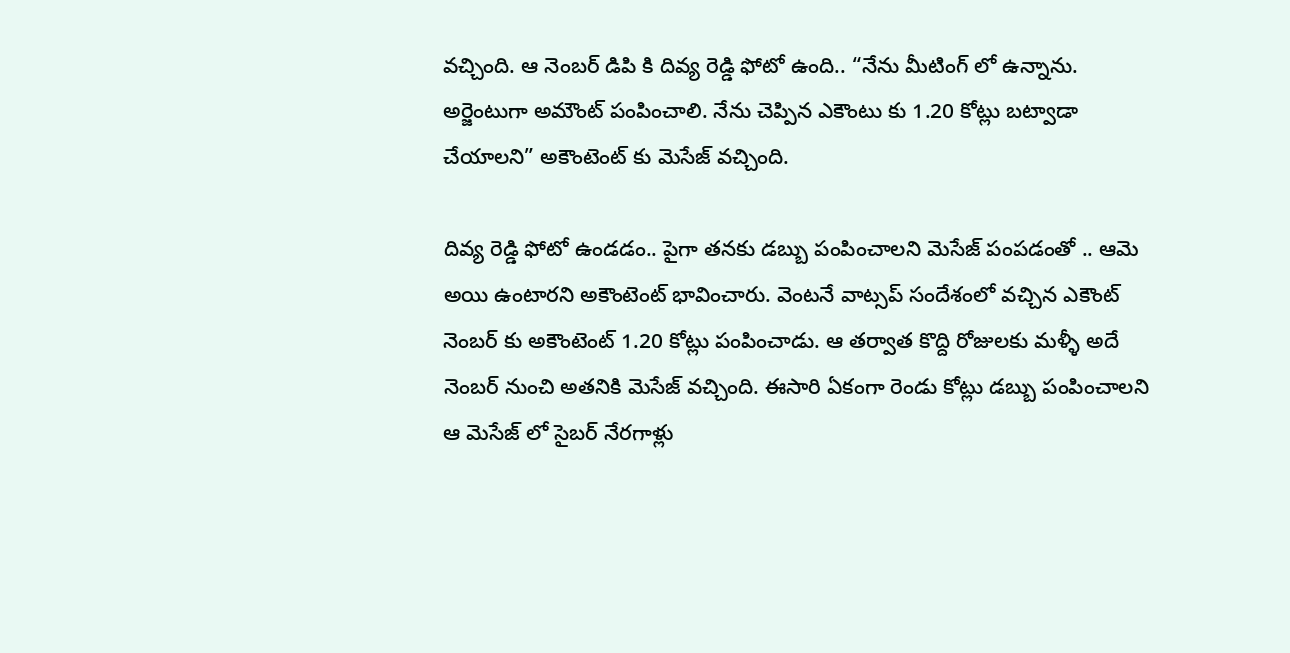వచ్చింది. ఆ నెంబర్ డిపి కి దివ్య రెడ్డి ఫోటో ఉంది.. “నేను మీటింగ్ లో ఉన్నాను. అర్జెంటుగా అమౌంట్ పంపించాలి. నేను చెప్పిన ఎకౌంటు కు 1.20 కోట్లు బట్వాడా చేయాలని” అకౌంటెంట్ కు మెసేజ్ వచ్చింది.

దివ్య రెడ్డి ఫోటో ఉండడం.. పైగా తనకు డబ్బు పంపించాలని మెసేజ్ పంపడంతో .. ఆమె అయి ఉంటారని అకౌంటెంట్ భావించారు. వెంటనే వాట్సప్ సందేశంలో వచ్చిన ఎకౌంట్ నెంబర్ కు అకౌంటెంట్ 1.20 కోట్లు పంపించాడు. ఆ తర్వాత కొద్ది రోజులకు మళ్ళీ అదే నెంబర్ నుంచి అతనికి మెసేజ్ వచ్చింది. ఈసారి ఏకంగా రెండు కోట్లు డబ్బు పంపించాలని ఆ మెసేజ్ లో సైబర్ నేరగాళ్లు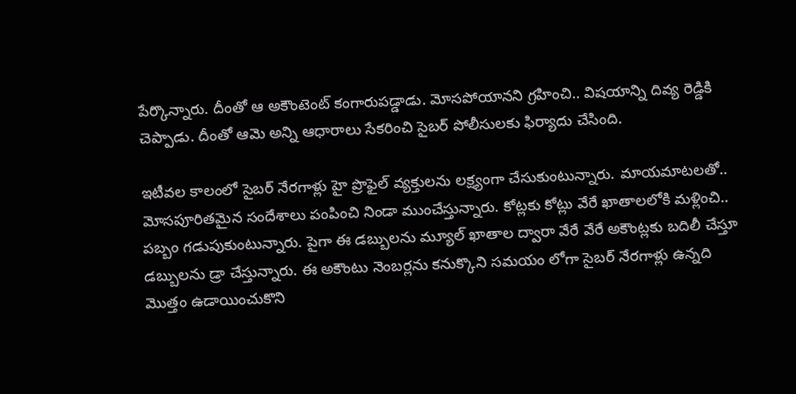పేర్కొన్నారు. దీంతో ఆ అకౌంటెంట్ కంగారుపడ్డాడు. మోసపోయానని గ్రహించి.. విషయాన్ని దివ్య రెడ్డికి చెప్పాడు. దీంతో ఆమె అన్ని ఆధారాలు సేకరించి సైబర్ పోలీసులకు ఫిర్యాదు చేసింది.

ఇటీవల కాలంలో సైబర్ నేరగాళ్లు హై ప్రొఫైల్ వ్యక్తులను లక్ష్యంగా చేసుకుంటున్నారు. మాయమాటలతో.. మోసపూరితమైన సందేశాలు పంపించి నిండా ముంచేస్తున్నారు. కోట్లకు కోట్లు వేరే ఖాతాలలోకి మళ్లించి.. పబ్బం గడుపుకుంటున్నారు. పైగా ఈ డబ్బులను మ్యూల్ ఖాతాల ద్వారా వేరే వేరే అకౌంట్లకు బదిలీ చేస్తూ డబ్బులను డ్రా చేస్తున్నారు. ఈ అకౌంటు నెంబర్లను కనుక్కొని సమయం లోగా సైబర్ నేరగాళ్లు ఉన్నది మొత్తం ఉడాయించుకొని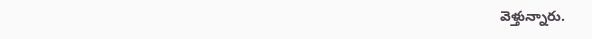వెళ్తున్నారు.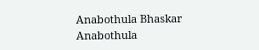Anabothula Bhaskar
Anabothula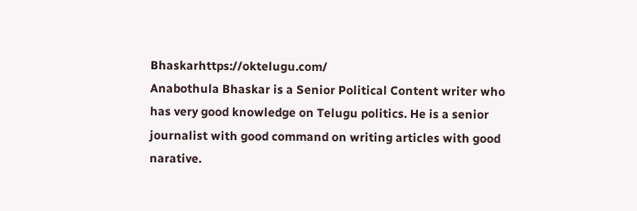Bhaskarhttps://oktelugu.com/
Anabothula Bhaskar is a Senior Political Content writer who has very good knowledge on Telugu politics. He is a senior journalist with good command on writing articles with good narative.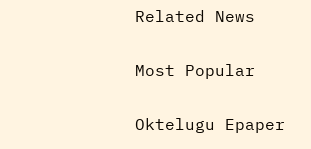Related News

Most Popular

Oktelugu Epaper